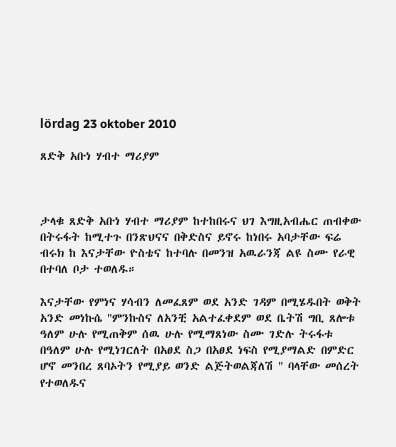lördag 23 oktober 2010

ጸድቅ አቡነ ሃብተ ማሪያም



ታላቁ ጸድቅ አቡነ ሃብተ ማሪያም ከተከበሩና ህገ እግዚአብሔር ጠብቀው በትሩፋት ከሚተጉ በንጽህናና በቅድስና ይኖሩ ከነበሩ አባታቸው ፍሬ ብሩክ ከ እናታቸው ዮስቴና ከተባሉ በመንዝ አዉራንጃ ልዩ ስሙ የራዊ በተባለ ቦታ ተወለዱ።

እናታቸው የምነና ሃሳብን ለመፈጸም ወደ አንድ ገዳም በሚሄዱበት ወቅት አንድ መነኩሴ "ምንኩስና ለአንቺ አልተፈቀደም ወደ ቤትሽ ግቢ ጸሎቱ ዓለም ሁሉ የሚጠቅም ሰዉ ሁሉ የሚማጸነው ስሙ ገድሉ ትሩፋቱ በዓለም ሁሉ የሚነገርለት በአፀደ ስጋ በአፀደ ነፍስ የሚያማልድ በምድር ሆኖ መንበረ ጸባኦትን የሚያይ ወንድ ልጅትወልጃለሽ " ባላቸው መሰረት የተወለዱና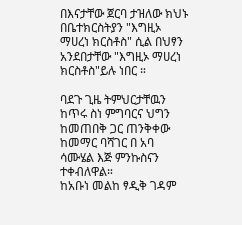በእናታቸው ጀርባ ታዝለው ክህኑ በቤተክርስትያን "እግዚኦ ማሀረነ ክርስቶስ" ሲል በህፃን አንደበታቸው "እግዚኦ ማሀረነ ክርስቶስ"ይሉ ነበር ።

ባደጉ ጊዜ ትምህርታቸዉን ከጥሩ ስነ ምግባርና ህግን ከመጠበቅ ጋር ጠንቅቀው ከመማር ባሻገር በ አባ ሳሙሄል እጅ ምንኩስናን ተቀብለዋል።
ከአቡነ መልከ ፃዲቅ ገዳም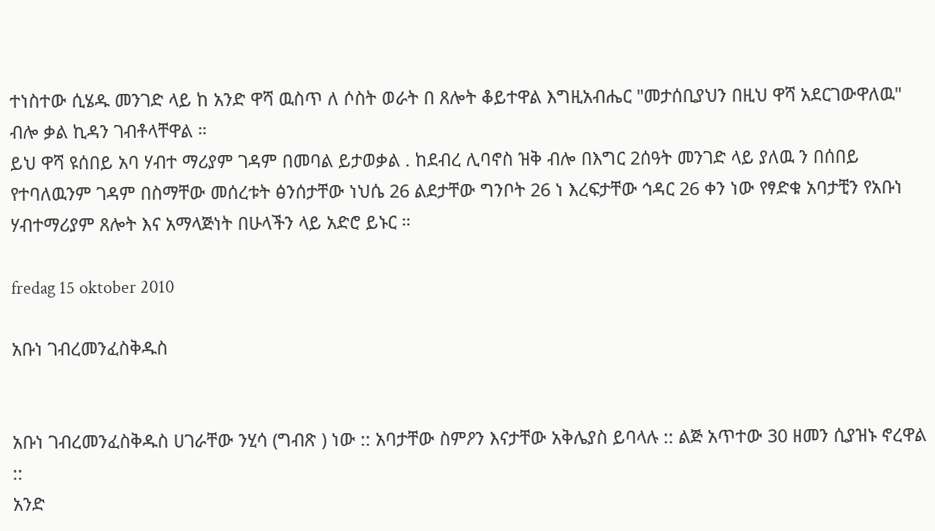ተነስተው ሲሄዱ መንገድ ላይ ከ አንድ ዋሻ ዉስጥ ለ ሶስት ወራት በ ጸሎት ቆይተዋል እግዚአብሔር "መታሰቢያህን በዚህ ዋሻ አደርገውዋለዉ" ብሎ ቃል ኪዳን ገብቶላቸዋል ።
ይህ ዋሻ ዩሰበይ አባ ሃብተ ማሪያም ገዳም በመባል ይታወቃል . ከደብረ ሊባኖስ ዝቅ ብሎ በእግር 2ሰዓት መንገድ ላይ ያለዉ ን በሰበይ የተባለዉንም ገዳም በስማቸው መሰረቱት ፅንሰታቸው ነህሴ 26 ልደታቸው ግንቦት 26 ነ እረፍታቸው ኅዳር 26 ቀን ነው የፃድቁ አባታቺን የአቡነ ሃብተማሪያም ጸሎት እና አማላጅነት በሁላችን ላይ አድሮ ይኑር ።

fredag 15 oktober 2010

አቡነ ገብረመንፈስቅዱስ


አቡነ ገብረመንፈስቅዱስ ሀገራቸው ንሂሳ (ግብጽ ) ነው :: አባታቸው ስምዖን እናታቸው አቅሌያስ ይባላሉ :: ልጅ አጥተው 30 ዘመን ሲያዝኑ ኖረዋል ::
አንድ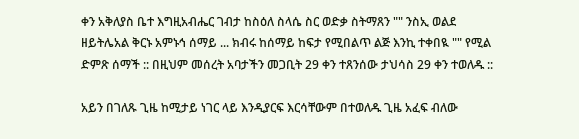ቀን አቅለያስ ቤተ እግዚአብሔር ገብታ ከስዕለ ስላሴ ስር ወድቃ ስትማጸን "" ንስኢ ወልደ ዘይትሌአል ቅርኑ አምኑኅ ሰማይ ... ክብሩ ከሰማይ ከፍታ የሚበልጥ ልጅ እንኪ ተቀበዪ "" የሚል ድምጽ ሰማች :: በዚህም መሰረት አባታችን መጋቢት 29 ቀን ተጸንሰው ታህሳስ 29 ቀን ተወለዱ ::

አይን በገለጹ ጊዜ ከሚታይ ነገር ላይ እንዲያርፍ እርሳቸውም በተወለዱ ጊዜ አፈፍ ብለው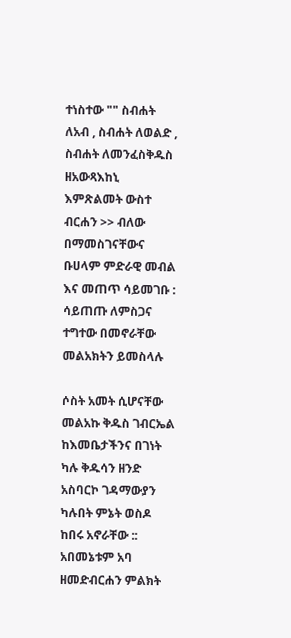ተነስተው "" ስብሐት ለአብ , ስብሐት ለወልድ , ስብሐት ለመንፈስቅዱስ ዘአውጻእከኒ እምጽልመት ውስተ ብርሐን >> ብለው በማመስገናቸውና ቡሀላም ምድራዊ መብል እና መጠጥ ሳይመገቡ : ሳይጠጡ ለምስጋና ተግተው በመኖራቸው መልአክትን ይመስላሉ

ሶስት አመት ሲሆናቸው መልአኩ ቅዱስ ገብርኤል ከእመቤታችንና በገነት ካሉ ቅዱሳን ዘንድ አስባርኮ ገዳማውያን ካሉበት ምኔት ወስዶ ከበሩ አኖራቸው :: አበመኔቱም አባ ዘመድብርሐን ምልክት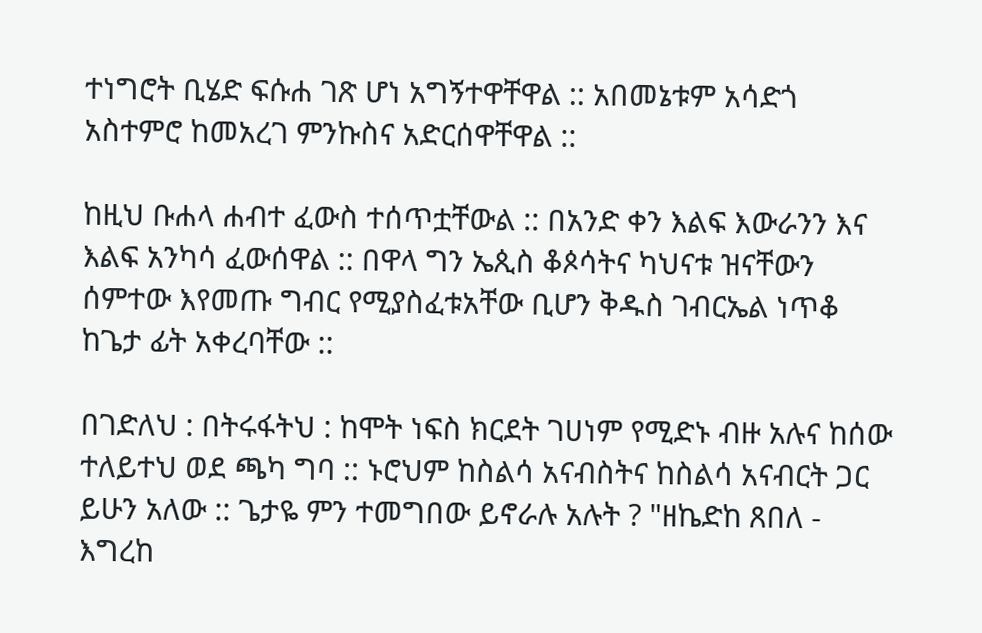ተነግሮት ቢሄድ ፍሱሐ ገጽ ሆነ አግኝተዋቸዋል :: አበመኔቱም አሳድጎ አስተምሮ ከመአረገ ምንኩስና አድርሰዋቸዋል ::

ከዚህ ቡሐላ ሐብተ ፈውስ ተሰጥቷቸውል :: በአንድ ቀን እልፍ እውራንን እና እልፍ አንካሳ ፈውሰዋል :: በዋላ ግን ኤጲስ ቆጶሳትና ካህናቱ ዝናቸውን ሰምተው እየመጡ ግብር የሚያስፈቱአቸው ቢሆን ቅዱስ ገብርኤል ነጥቆ ከጌታ ፊት አቀረባቸው ::

በገድለህ : በትሩፋትህ : ከሞት ነፍስ ክርደት ገሀነም የሚድኑ ብዙ አሉና ከሰው ተለይተህ ወደ ጫካ ግባ :: ኑሮህም ከስልሳ አናብስትና ከስልሳ አናብርት ጋር ይሁን አለው :: ጌታዬ ምን ተመግበው ይኖራሉ አሉት ? "ዘኬድከ ጸበለ - እግረከ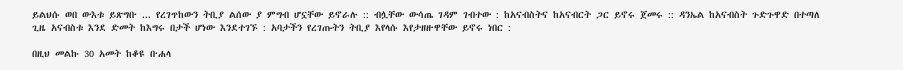ይልህሱ ወበ ውእቱ ይጽግቡ ... የረገጥከውን ትቢያ ልሰው ያ ምግብ ሆኗቸው ይኖራሉ :: ብሏቸው ውሳጤ ገዳም ገብተው : ከአናብስትና ከአናብርት ጋር ይኖሩ ጀመሩ :: ዳንኤል ከአናብስት ጉድጉዋድ በተጣለ ጊዜ አናብስቱ እንደ ድመት ከእግሩ በታች ሆነው እንደተገኙ : አባታችን የረገጡትን ትቢያ እየላሱ እየታዘዙዋቸው ይኖሩ ነበር :

በዚህ መልኩ 30 አመት ከቆዩ ቡሐላ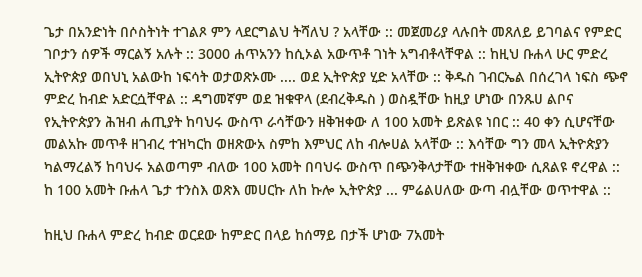ጌታ በአንድነት በሶስትነት ተገልጾ ምን ላደርግልህ ትሻለህ ? አላቸው :: መጀመሪያ ላሉበት መጸለይ ይገባልና የምድር ገቦታን ሰዎች ማርልኝ አሉት :: 3000 ሐጥአንን ከሲኦል አውጥቶ ገነት አግብቶላቸዋል :: ከዚህ ቡሐላ ሁር ምድረ ኢትዮጵያ ወበህኒ አልውከ ነፍሳት ወታወጽኦሙ .... ወደ ኢትዮጵያ ሂድ አላቸው :: ቅዱስ ገብርኤል በሰረገላ ነፍስ ጭኖ ምድረ ከብድ አድርሷቸዋል :: ዳግመኛም ወደ ዝቁዋላ (ደብረቅዱስ ) ወስዷቸው ከዚያ ሆነው በንጹሀ ልቦና የኢትዮጵያን ሕዝብ ሐጢያት ከባህሩ ውስጥ ራሳቸውን ዘቅዝቀው ለ 100 አመት ይጽልዩ ነበር :: 40 ቀን ሲሆናቸው መልአኩ መጥቶ ዘገብረ ተዝካርከ ወዘጽውአ ስምከ እምህር ለከ ብሎሀል አላቸው :: እሳቸው ግን መላ ኢትዮጵያን ካልማረልኝ ከባህሩ አልወጣም ብለው 100 አመት በባህሩ ውስጥ በጭንቅላታቸው ተዘቅዝቀው ሲጸልዩ ኖረዋል :: ከ 100 አመት ቡሐላ ጌታ ተንስእ ወጽእ መሀርኩ ለከ ኩሎ ኢትዮጵያ ... ምሬልሀለው ውጣ ብሏቸው ወጥተዋል ::

ከዚህ ቡሐላ ምድረ ከብድ ወርደው ከምድር በላይ ከሰማይ በታች ሆነው 7አመት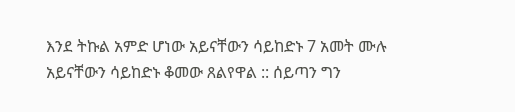እንደ ትኩል አምድ ሆነው አይናቸውን ሳይከድኑ 7 አመት ሙሉ አይናቸውን ሳይከድኑ ቆመው ጸልየዋል :: ሰይጣን ግን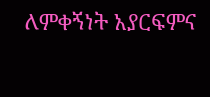ለምቀኝነት አያርፍምና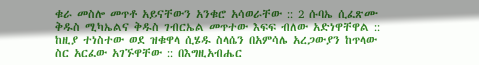ቁራ መስሎ መጥቶ አይናቸውን አንቁሮ አሳወራቸው :: 2 ሱባኤ ሲፈጽሙ ቅዱስ ሚካኤልና ቅዱስ ገብርኤል መጥተው እፍፍ ብለው አድነዋቸዋል :: ከዚያ ተነስተው ወደ ዝቁዋላ ሲሄዱ ስላሴን በአምሳሌ አረጋውያን ከጥላው ስር አርፈው አገኙዋቸው :: በእግዚአብሔር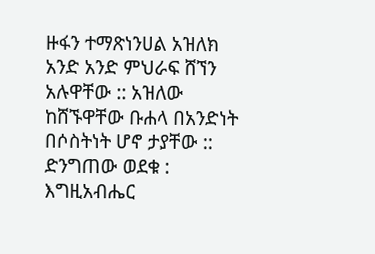ዙፋን ተማጽነንሀል አዝለክ አንድ አንድ ምህራፍ ሸኘን አሉዋቸው :: አዝለው ከሸኙዋቸው ቡሐላ በአንድነት በሶስትነት ሆኖ ታያቸው :: ድንግጠው ወደቁ : እግዚአብሔር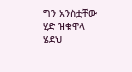ግን አንስቷቸው ሂድ ዝቁዋላ ሄደህ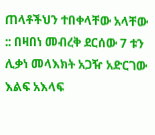ጠላቶችህን ተበቀላቸው አላቸው :: በዛበነ መብረቅ ደርሰው 7 ቱን ሊቃነ መላእክት አጋዥ አድርገው እልፍ አእላፍ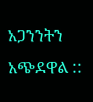አጋንንትን አጭደዋል ::